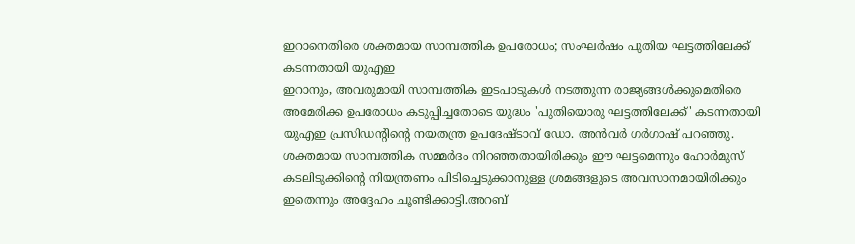ഇറാനെതിരെ ശക്തമായ സാമ്പത്തിക ഉപരോധം; സംഘർഷം പുതിയ ഘട്ടത്തിലേക്ക് കടന്നതായി യുഎഇ
ഇറാനും, അവരുമായി സാമ്പത്തിക ഇടപാടുകൾ നടത്തുന്ന രാജ്യങ്ങൾക്കുമെതിരെ അമേരിക്ക ഉപരോധം കടുപ്പിച്ചതോടെ യുദ്ധം 'പുതിയൊരു ഘട്ടത്തിലേക്ക്' കടന്നതായി യുഎഇ പ്രസിഡന്റിന്റെ നയതന്ത്ര ഉപദേഷ്ടാവ് ഡോ. അൻവർ ഗർഗാഷ് പറഞ്ഞു. ശക്തമായ സാമ്പത്തിക സമ്മർദം നിറഞ്ഞതായിരിക്കും ഈ ഘട്ടമെന്നും ഹോർമുസ് കടലിടുക്കിന്റെ നിയന്ത്രണം പിടിച്ചെടുക്കാനുള്ള ശ്രമങ്ങളുടെ അവസാനമായിരിക്കും ഇതെന്നും അദ്ദേഹം ചൂണ്ടിക്കാട്ടി.അറബ്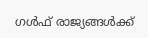ഗൾഫ് രാജ്യങ്ങൾക്ക്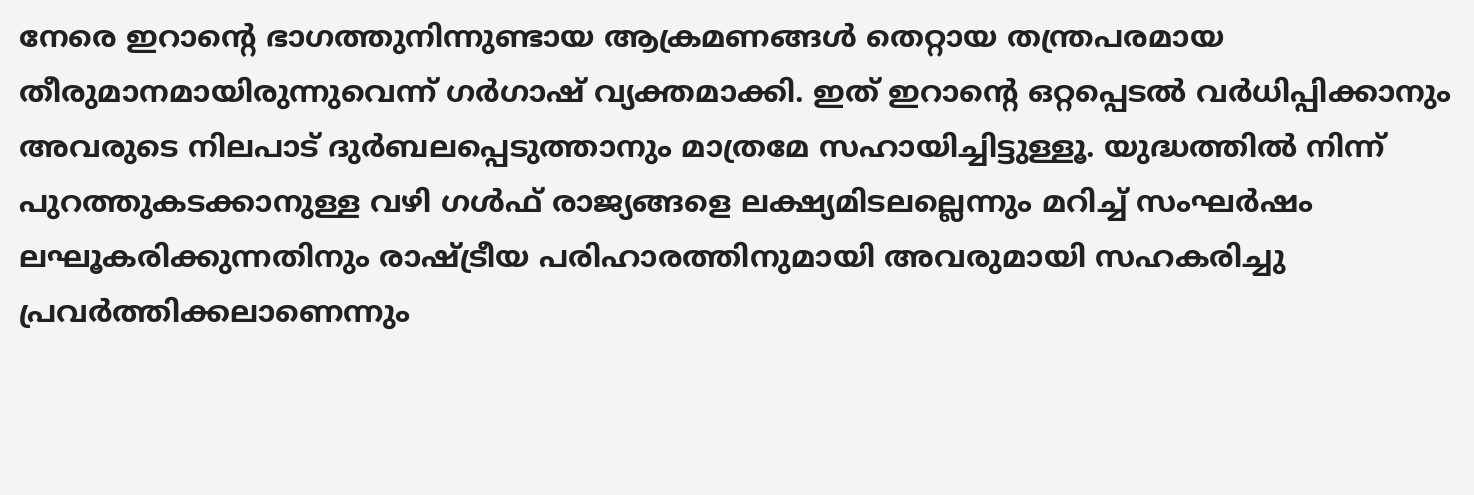നേരെ ഇറാന്റെ ഭാഗത്തുനിന്നുണ്ടായ ആക്രമണങ്ങൾ തെറ്റായ തന്ത്രപരമായ തീരുമാനമായിരുന്നുവെന്ന് ഗർഗാഷ് വ്യക്തമാക്കി. ഇത് ഇറാന്റെ ഒറ്റപ്പെടൽ വർധിപ്പിക്കാനും അവരുടെ നിലപാട് ദുർബലപ്പെടുത്താനും മാത്രമേ സഹായിച്ചിട്ടുള്ളൂ. യുദ്ധത്തിൽ നിന്ന് പുറത്തുകടക്കാനുള്ള വഴി ഗൾഫ് രാജ്യങ്ങളെ ലക്ഷ്യമിടലല്ലെന്നും മറിച്ച് സംഘർഷം ലഘൂകരിക്കുന്നതിനും രാഷ്ട്രീയ പരിഹാരത്തിനുമായി അവരുമായി സഹകരിച്ചു പ്രവർത്തിക്കലാണെന്നും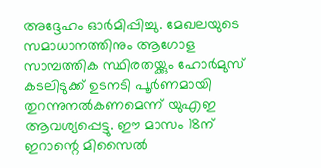അദ്ദേഹം ഓർമിപ്പിച്ചു. മേഖലയുടെ സമാധാനത്തിനും ആഗോള സാമ്പത്തിക സ്ഥിരതയ്ക്കും ഹോർമുസ് കടലിടുക്ക് ഉടനടി പൂർണമായി തുറന്നുനൽകണമെന്ന് യുഎഇ ആവശ്യപ്പെട്ടു. ഈ മാസം 18ന് ഇറാന്റെ മിസൈൽ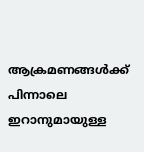ആക്രമണങ്ങൾക്ക് പിന്നാലെ ഇറാനുമായുള്ള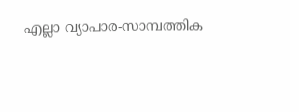എല്ലാ വ്യാപാര-സാമ്പത്തിക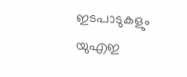ഇടപാടുകളും യുഎഇ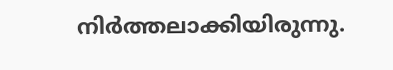നിർത്തലാക്കിയിരുന്നു.